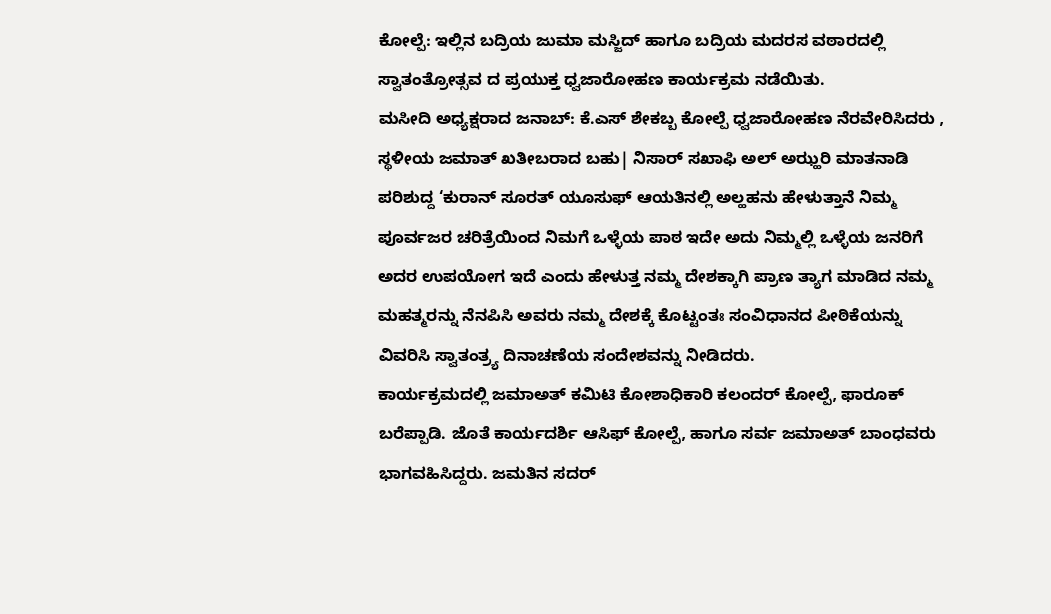ಕೋಲ್ಪೆ: ಇಲ್ಲಿನ ಬದ್ರಿಯ ಜುಮಾ ಮಸ್ಜಿದ್ ಹಾಗೂ ಬದ್ರಿಯ ಮದರಸ ವಠಾರದಲ್ಲಿ ಸ್ವಾತಂತ್ರೋತ್ಸವ ದ ಪ್ರಯುಕ್ತ ಧ್ವಜಾರೋಹಣ ಕಾರ್ಯಕ್ರಮ ನಡೆಯಿತು.
ಮಸೀದಿ ಅಧ್ಯಕ್ಷರಾದ ಜನಾಬ್: ಕೆ.ಎಸ್ ಶೇಕಬ್ಬ ಕೋಲ್ಪೆ ಧ್ವಜಾರೋಹಣ ನೆರವೇರಿಸಿದರು , ಸ್ಥಳೀಯ ಜಮಾತ್ ಖತೀಬರಾದ ಬಹು| ನಿಸಾರ್ ಸಖಾಫಿ ಅಲ್ ಅಝ್ಹರಿ ಮಾತನಾಡಿ ಪರಿಶುದ್ದ ‘ಕುರಾನ್ ಸೂರತ್ ಯೂಸುಫ್ ಆಯತಿನಲ್ಲಿ ಅಲ್ಹಹನು ಹೇಳುತ್ತಾನೆ ನಿಮ್ಮ ಪೂರ್ವಜರ ಚರಿತ್ರೆಯಿಂದ ನಿಮಗೆ ಒಳ್ಳೆಯ ಪಾಠ ಇದೇ ಅದು ನಿಮ್ಮಲ್ಲಿ ಒಳ್ಳೆಯ ಜನರಿಗೆ ಅದರ ಉಪಯೋಗ ಇದೆ ಎಂದು ಹೇಳುತ್ತ ನಮ್ಮ ದೇಶಕ್ಕಾಗಿ ಪ್ರಾಣ ತ್ಯಾಗ ಮಾಡಿದ ನಮ್ಮ ಮಹತ್ಮರನ್ನು ನೆನಪಿಸಿ ಅವರು ನಮ್ಮ ದೇಶಕ್ಕೆ ಕೊಟ್ಟಂತಃ ಸಂವಿಧಾನದ ಪೀಠಿಕೆಯನ್ನು ವಿವರಿಸಿ ಸ್ವಾತಂತ್ರ್ಯ ದಿನಾಚಣೆಯ ಸಂದೇಶವನ್ನು ನೀಡಿದರು.
ಕಾರ್ಯಕ್ರಮದಲ್ಲಿ ಜಮಾಅತ್ ಕಮಿಟಿ ಕೋಶಾಧಿಕಾರಿ ಕಲಂದರ್ ಕೋಲ್ಪೆ, ಫಾರೂಕ್ ಬರೆಪ್ಪಾಡಿ. ಜೊತೆ ಕಾರ್ಯದರ್ಶಿ ಆಸಿಫ್ ಕೋಲ್ಪೆ, ಹಾಗೂ ಸರ್ವ ಜಮಾಅತ್ ಬಾಂಧವರು ಭಾಗವಹಿಸಿದ್ದರು. ಜಮತಿನ ಸದರ್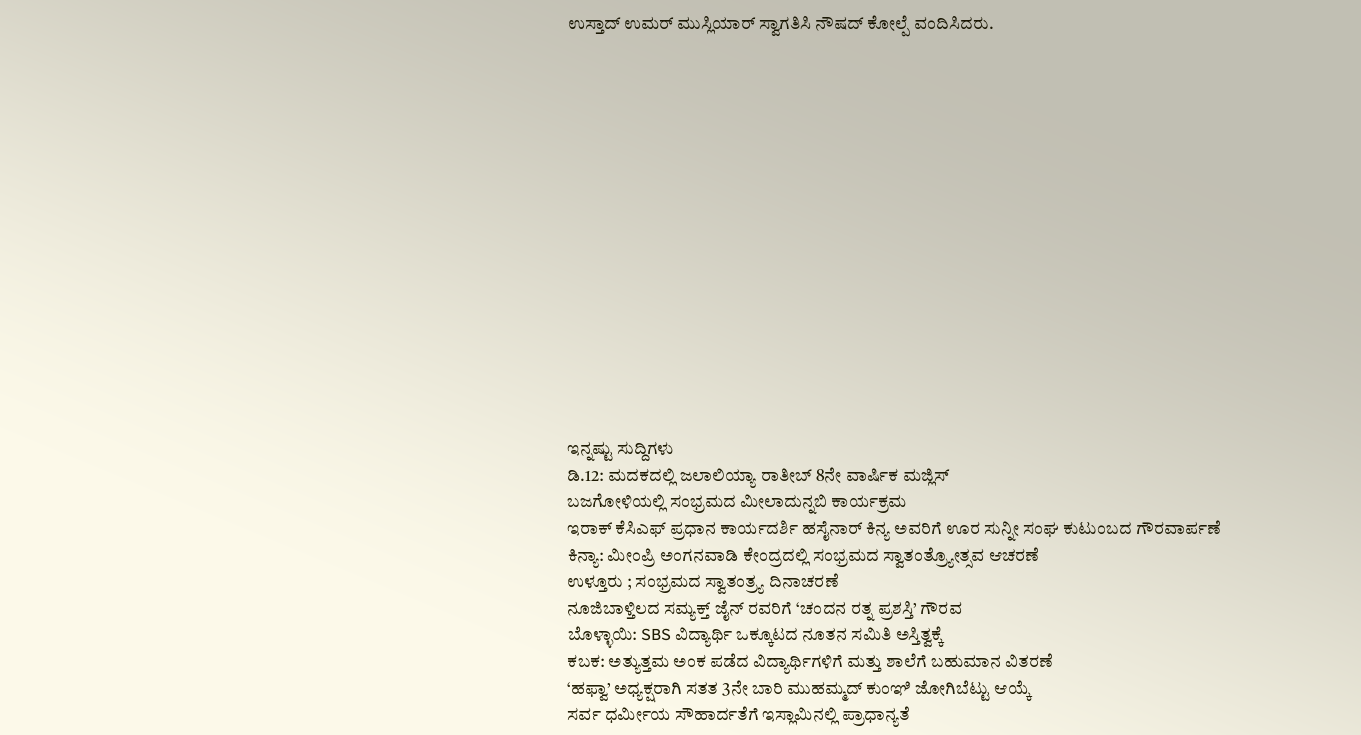ಉಸ್ತಾದ್ ಉಮರ್ ಮುಸ್ಲಿಯಾರ್ ಸ್ವಾಗತಿಸಿ ನೌಷದ್ ಕೋಲ್ಪೆ ವಂದಿಸಿದರು.















ಇನ್ನಷ್ಟು ಸುದ್ದಿಗಳು
ಡಿ.12: ಮದಕದಲ್ಲಿ ಜಲಾಲಿಯ್ಯಾ ರಾತೀಬ್ 8ನೇ ವಾರ್ಷಿಕ ಮಜ್ಲಿಸ್
ಬಜಗೋಳಿಯಲ್ಲಿ ಸಂಭ್ರಮದ ಮೀಲಾದುನ್ನಬಿ ಕಾರ್ಯಕ್ರಮ
ಇರಾಕ್ ಕೆಸಿಎಫ್ ಪ್ರಧಾನ ಕಾರ್ಯದರ್ಶಿ ಹಸೈನಾರ್ ಕಿನ್ಯ ಅವರಿಗೆ ಊರ ಸುನ್ನೀ ಸಂಘ ಕುಟುಂಬದ ಗೌರವಾರ್ಪಣೆ
ಕಿನ್ಯಾ: ಮೀಂಪ್ರಿ ಅಂಗನವಾಡಿ ಕೇಂದ್ರದಲ್ಲಿ ಸಂಭ್ರಮದ ಸ್ವಾತಂತ್ರ್ಯೋತ್ಸವ ಆಚರಣೆ
ಉಳ್ತೂರು ; ಸಂಭ್ರಮದ ಸ್ವಾತಂತ್ರ್ಯ ದಿನಾಚರಣೆ
ನೂಜಿಬಾಳ್ತಿಲದ ಸಮ್ಯಕ್ತ್ ಜೈನ್ ರವರಿಗೆ ‘ಚಂದನ ರತ್ನ ಪ್ರಶಸ್ತಿ’ ಗೌರವ
ಬೊಳ್ಳಾಯಿ: SBS ವಿದ್ಯಾರ್ಥಿ ಒಕ್ಕೂಟದ ನೂತನ ಸಮಿತಿ ಅಸ್ತಿತ್ವಕ್ಕೆ
ಕಬಕ: ಅತ್ಯುತ್ತಮ ಅಂಕ ಪಡೆದ ವಿದ್ಯಾರ್ಥಿಗಳಿಗೆ ಮತ್ತು ಶಾಲೆಗೆ ಬಹುಮಾನ ವಿತರಣೆ
‘ಹಫ್ವಾ’ ಅಧ್ಯಕ್ಷರಾಗಿ ಸತತ 3ನೇ ಬಾರಿ ಮುಹಮ್ಮದ್ ಕುಂಞಿ ಜೋಗಿಬೆಟ್ಟು ಆಯ್ಕೆ
ಸರ್ವ ಧರ್ಮೀಯ ಸೌಹಾರ್ದತೆಗೆ ಇಸ್ಲಾಮಿನಲ್ಲಿ ಪ್ರಾಧಾನ್ಯತೆ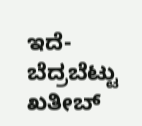ಇದೆ- ಬೆದ್ರಬೆಟ್ಟು ಖತೀಬ್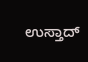ಉಸ್ತಾದ್